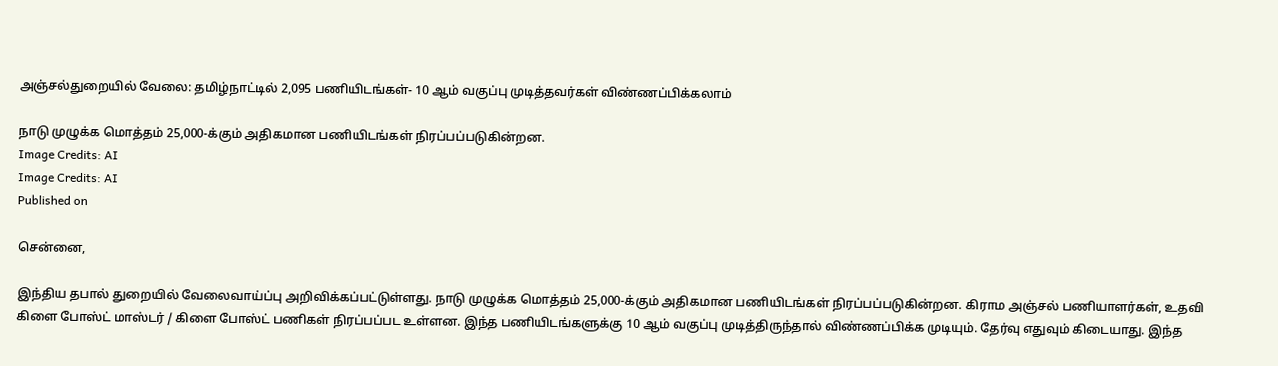அஞ்சல்துறையில் வேலை: தமிழ்நாட்டில் 2,095 பணியிடங்கள்- 10 ஆம் வகுப்பு முடித்தவர்கள் விண்ணப்பிக்கலாம்

நாடு முழுக்க மொத்தம் 25,000-க்கும் அதிகமான பணியிடங்கள் நிரப்பப்படுகின்றன.
Image Credits: AI
Image Credits: AI
Published on

சென்னை,

இந்திய தபால் துறையில் வேலைவாய்ப்பு அறிவிக்கப்பட்டுள்ளது. நாடு முழுக்க மொத்தம் 25,000-க்கும் அதிகமான பணியிடங்கள் நிரப்பப்படுகின்றன. கிராம அஞ்சல் பணியாளர்கள், உதவி கிளை போஸ்ட் மாஸ்டர் / கிளை போஸ்ட் பணிகள் நிரப்பப்பட உள்ளன. இந்த பணியிடங்களுக்கு 10 ஆம் வகுப்பு முடித்திருந்தால் விண்ணப்பிக்க முடியும். தேர்வு எதுவும் கிடையாது. இந்த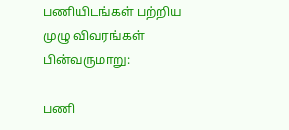பணியிடங்கள் பற்றிய முழு விவரங்கள் பின்வருமாறு:

பணி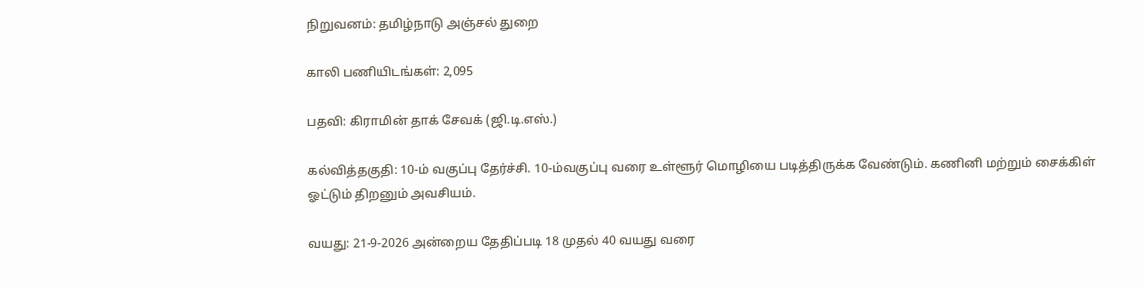நிறுவனம்: தமிழ்நாடு அஞ்சல் துறை

காலி பணியிடங்கள்: 2,095

பதவி: கிராமின் தாக் சேவக் (ஜி.டி.எஸ்.)

கல்வித்தகுதி: 10-ம் வகுப்பு தேர்ச்சி. 10-ம்வகுப்பு வரை உள்ளூர் மொழியை படித்திருக்க வேண்டும். கணினி மற்றும் சைக்கிள் ஓட்டும் திறனும் அவசியம்.

வயது: 21-9-2026 அன்றைய தேதிப்படி 18 முதல் 40 வயது வரை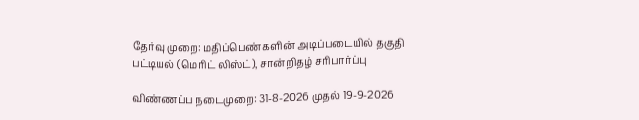தேர்வு முறை: மதிப்பெண்களின் அடிப்படையில் தகுதி பட்டியல் (மெரிட் லிஸ்ட்), சான்றிதழ் சரிபார்ப்பு

விண்ணப்ப நடைமுறை: 31-8-2026 முதல் 19-9-2026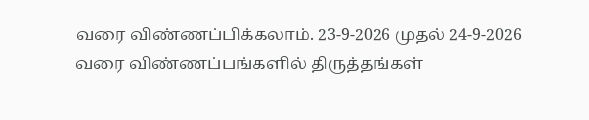வரை விண்ணப்பிக்கலாம். 23-9-2026 முதல் 24-9-2026 வரை விண்ணப்பங்களில் திருத்தங்கள்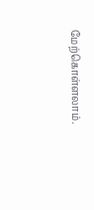மேற்கொள்ளலாம்.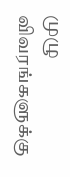முழு விவரங்களுக்கு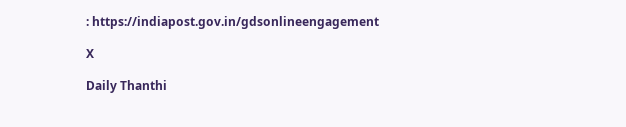: https://indiapost.gov.in/gdsonlineengagement

X

Daily Thanthi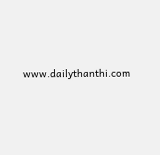www.dailythanthi.com